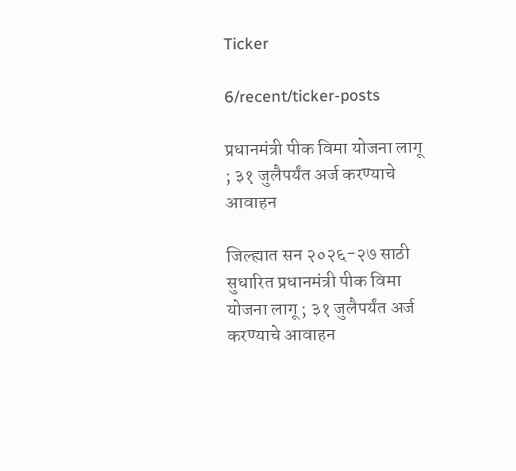Ticker

6/recent/ticker-posts

प्रधानमंत्री पीक विमा योजना लागू ; ३१ जुलैपर्यंत अर्ज करण्याचे आवाहन

जिल्ह्यात सन २०२६-२७ साठी सुधारित प्रधानमंत्री पीक विमा योजना लागू ; ३१ जुलैपर्यंत अर्ज करण्याचे आवाहन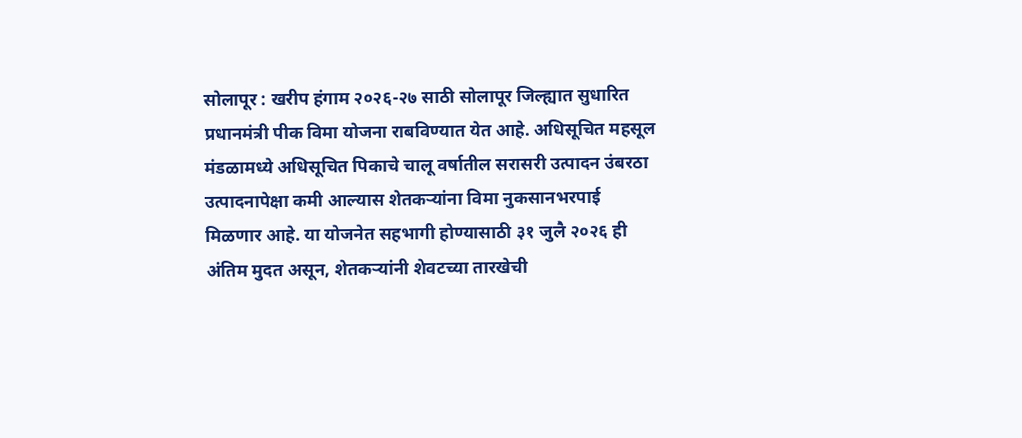सोलापूर : खरीप हंगाम २०२६-२७ साठी सोलापूर जिल्ह्यात सुधारित प्रधानमंत्री पीक विमा योजना राबविण्यात येत आहे. अधिसूचित महसूल मंडळामध्ये अधिसूचित पिकाचे चालू वर्षातील सरासरी उत्पादन उंबरठा उत्पादनापेक्षा कमी आल्यास शेतकऱ्यांना विमा नुकसानभरपाई मिळणार आहे. या योजनेत सहभागी होण्यासाठी ३१ जुलै २०२६ ही अंतिम मुदत असून, शेतकऱ्यांनी शेवटच्या तारखेची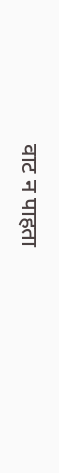वाट न पाहता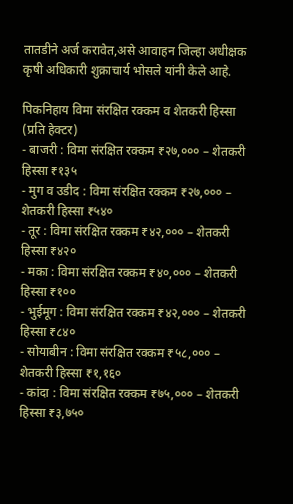तातडीने अर्ज करावेत,असे आवाहन जिल्हा अधीक्षक कृषी अधिकारी शुक्राचार्य भोसले यांनी केले आहे.

पिकनिहाय विमा संरक्षित रक्कम व शेतकरी हिस्सा (प्रति हेक्टर)
- बाजरी : विमा संरक्षित रक्कम ₹२७,००० – शेतकरी हिस्सा ₹१३५
- मुग व उडीद : विमा संरक्षित रक्कम ₹२७,००० – शेतकरी हिस्सा ₹५४०
- तूर : विमा संरक्षित रक्कम ₹४२,००० – शेतकरी हिस्सा ₹४२०
- मका : विमा संरक्षित रक्कम ₹४०,००० – शेतकरी हिस्सा ₹१००
- भुईमूग : विमा संरक्षित रक्कम ₹४२,००० – शेतकरी हिस्सा ₹८४०
- सोयाबीन : विमा संरक्षित रक्कम ₹५८,००० – शेतकरी हिस्सा ₹१,१६०
- कांदा : विमा संरक्षित रक्कम ₹७५,००० – शेतकरी हिस्सा ₹३,७५०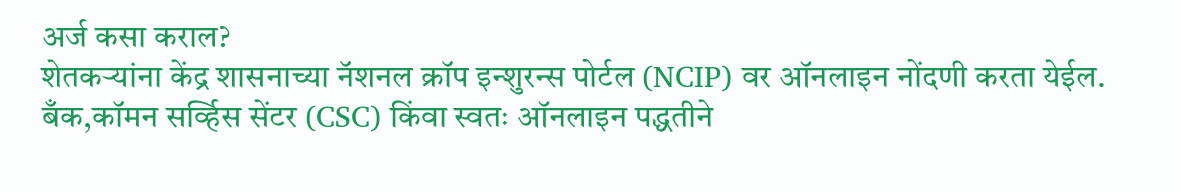अर्ज कसा कराल?
शेतकऱ्यांना केंद्र शासनाच्या नॅशनल क्रॉप इन्शुरन्स पोर्टल (NCIP) वर ऑनलाइन नोंदणी करता येईल. बँक,कॉमन सर्व्हिस सेंटर (CSC) किंवा स्वतः ऑनलाइन पद्धतीने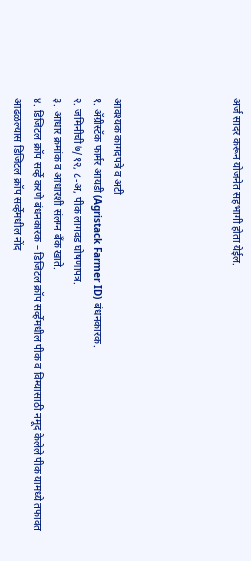अर्ज सादर करून योजनेत सहभागी होता येईल.





आवश्यक कागदपत्रे व अटी
१. ॲग्रीस्टॅक फार्मर आयडी (Agristack Farmer ID) बंधनकारक.
२. जमिनीची ७/१२, ८-अ, पीक लागवड घोषणापत्र.
३. आधार क्रमांक व आधारशी संलग्न बँक खाते.
४. डिजिटल क्रॉप सर्व्हे करणे बंधनकारक – डिजिटल क्रॉप सर्व्हेमधील पीक व विम्यासाठी नमूद केलेले पीक यामध्ये तफावत आढळल्यास डिजिटल क्रॉप सर्व्हेमधील नोंद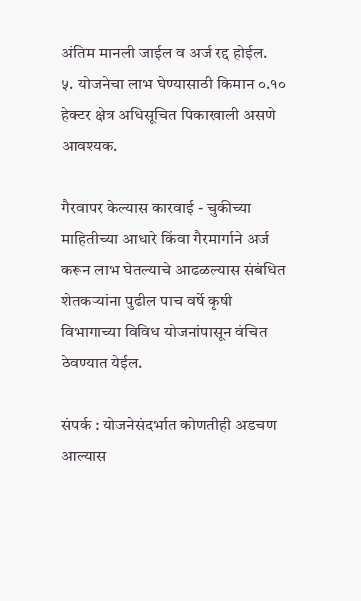अंतिम मानली जाईल व अर्ज रद्द होईल.
५. योजनेचा लाभ घेण्यासाठी किमान ०.१० हेक्टर क्षेत्र अधिसूचित पिकाखाली असणे आवश्यक.

गैरवापर केल्यास कारवाई - चुकीच्या माहितीच्या आधारे किंवा गैरमार्गाने अर्ज करून लाभ घेतल्याचे आढळल्यास संबंधित शेतकऱ्यांना पुढील पाच वर्षे कृषी विभागाच्या विविध योजनांपासून वंचित ठेवण्यात येईल.

संपर्क : योजनेसंदर्भात कोणतीही अडचण आल्यास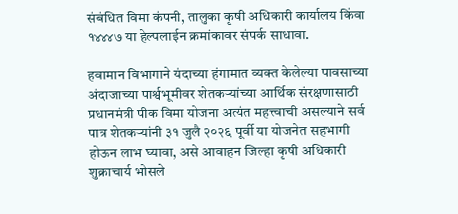संबंधित विमा कंपनी, तालुका कृषी अधिकारी कार्यालय किंवा १४४४७ या हेल्पलाईन क्रमांकावर संपर्क साधावा.

हवामान विभागाने यंदाच्या हंगामात व्यक्त केलेल्या पावसाच्या अंदाजाच्या पार्श्वभूमीवर शेतकऱ्यांच्या आर्थिक संरक्षणासाठी प्रधानमंत्री पीक विमा योजना अत्यंत महत्त्वाची असल्याने सर्व पात्र शेतकऱ्यांनी ३१ जुलै २०२६ पूर्वी या योजनेत सहभागी होऊन लाभ घ्यावा, असे आवाहन जिल्हा कृषी अधिकारी शुक्राचार्य भोसले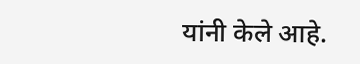यांनी केले आहे.